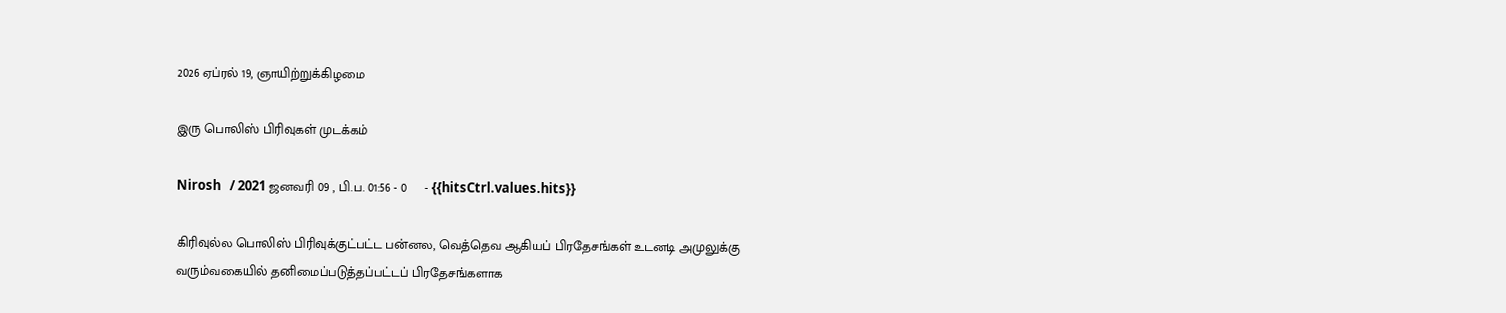2026 ஏப்ரல் 19, ஞாயிற்றுக்கிழமை

இரு பொலிஸ் பிரிவுகள் முடக்கம்

Nirosh   / 2021 ஜனவரி 09 , பி.ப. 01:56 - 0     - {{hitsCtrl.values.hits}}

கிரிவுல்ல பொலிஸ் பிரிவுக்குட்பட்ட பன்னல, வெத்தெவ ஆகியப் பிரதேசங்கள் உடனடி அமுலுக்கு வரும்வகையில் தனிமைப்படுத்தப்பட்டப் பிரதேசங்களாக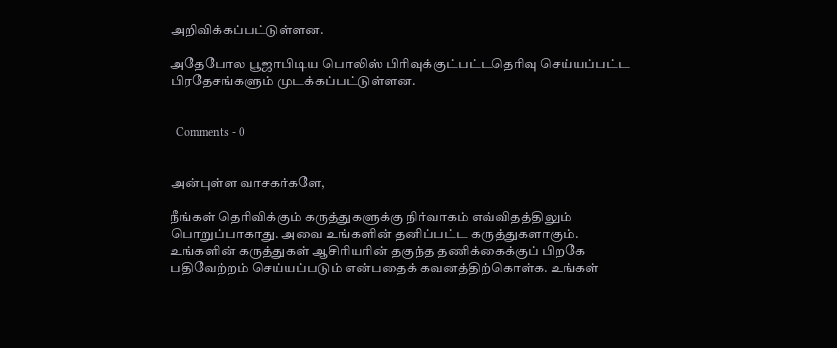அறிவிக்கப்பட்டுள்ளன.

அதேபோல பூஜாபிடிய பொலிஸ் பிரிவுக்குட்பட்டதெரிவு செய்யப்பட்ட பிரதேசங்களும் முடக்கப்பட்டுள்ளன.


  Comments - 0


அன்புள்ள வாசகர்களே,

நீங்கள் தெரிவிக்கும் கருத்துகளுக்கு நிர்வாகம் எவ்விதத்திலும் பொறுப்பாகாது. அவை உங்களின் தனிப்பட்ட கருத்துகளாகும். உங்களின் கருத்துகள் ஆசிரியரின் தகுந்த தணிக்கைக்குப் பிறகே பதிவேற்றம் செய்யப்படும் என்பதைக் கவனத்திற்கொள்க. உங்கள்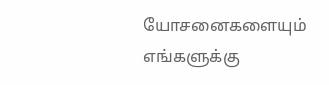யோசனைகளையும் எங்களுக்கு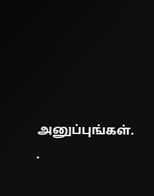அனுப்புங்கள். .